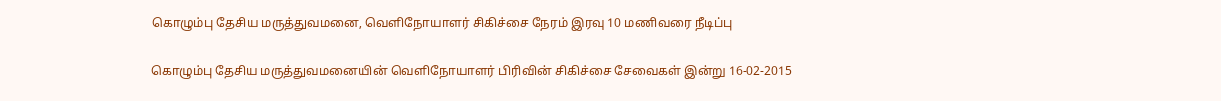கொழும்பு தேசிய மருத்துவமனை, வெளிநோயாளர் சிகிச்சை நேரம் இரவு 10 மணிவரை நீடிப்பு

கொழும்பு தேசிய மருத்துவமனையின் வெளிநோயாளர் பிரிவின் சிகிச்சை சேவைகள் இன்று 16-02-2015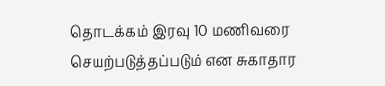தொடக்கம் இரவு 10 மணிவரை செயற்படுத்தப்படும் என சுகாதார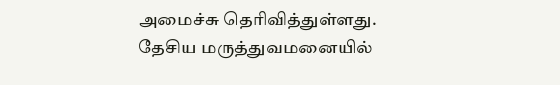அமைச்சு தெரிவித்துள்ளது.
தேசிய மருத்துவமனையில்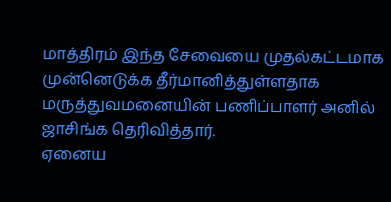மாத்திரம் இந்த சேவையை முதல்கட்டமாக முன்னெடுக்க தீர்மானித்துள்ளதாக மருத்துவமனையின் பணிப்பாளர் அனில் ஜாசிங்க தெரிவித்தார்.
ஏனைய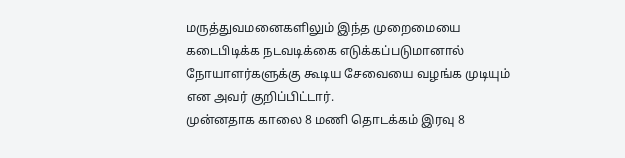மருத்துவமனைகளிலும் இந்த முறைமையை கடைபிடிக்க நடவடிக்கை எடுக்கப்படுமானால் நோயாளர்களுக்கு கூடிய சேவையை வழங்க முடியும் என அவர் குறிப்பிட்டார்.
முன்னதாக காலை 8 மணி தொடக்கம் இரவு 8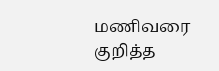மணிவரை குறித்த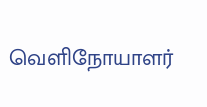வெளிநோயாளர்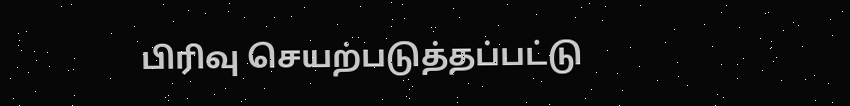பிரிவு செயற்படுத்தப்பட்டு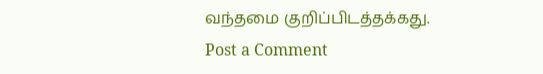வந்தமை குறிப்பிடத்தக்கது.
Post a Comment